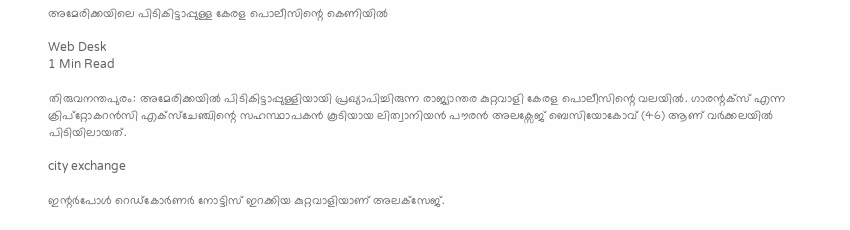അമേരിക്കയിലെ പിടികിട്ടാപ്പുള്ള കേരള പൊലീസിന്റെ കെണിയില്‍

Web Desk
1 Min Read

തിരുവനന്തപുരം: അമേരിക്കയില്‍ പിടികിട്ടാപ്പുള്ളിയായി പ്രഖ്യാപിച്ചിരുന്ന രാജ്യാന്തര കുറ്റവാളി കേരള പൊലീസിന്റെ വലയില്‍. ഗാരന്റക്സ് എന്ന ക്രിപ്റ്റോകറന്‍സി എക്സ്ചേഞ്ചിന്റെ സഹസ്ഥാപകന്‍ കൂടിയായ ലിത്വാനിയന്‍ പൗരന്‍ അലക്സേജ് ബെസിയോകോവ് (46) ആണ് വര്‍ക്കലയില്‍ പിടിയിലായത്.

city exchange

ഇന്റര്‍പോള്‍ റെഡ്കോര്‍ണര്‍ നോട്ടിസ് ഇറക്കിയ കുറ്റവാളിയാണ് അലക്‌സേജ്.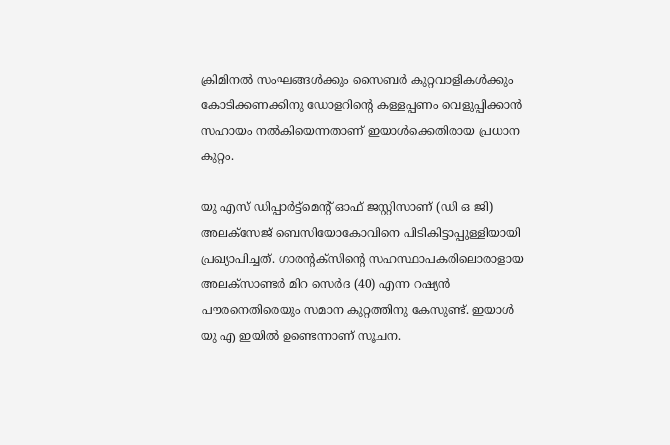ക്രിമിനല്‍ സംഘങ്ങള്‍ക്കും സൈബര്‍ കുറ്റവാളികള്‍ക്കും കോടിക്കണക്കിനു ഡോളറിന്റെ കള്ളപ്പണം വെളുപ്പിക്കാന്‍ സഹായം നല്‍കിയെന്നതാണ് ഇയാള്‍ക്കെതിരായ പ്രധാന കുറ്റം.

യു എസ് ഡിപ്പാര്‍ട്ട്മെന്റ് ഓഫ് ജസ്റ്റിസാണ് (ഡി ഒ ജി) അലക്സേജ് ബെസിയോകോവിനെ പിടികിട്ടാപ്പുള്ളിയായി പ്രഖ്യാപിച്ചത്. ഗാരന്റക്സിന്റെ സഹസ്ഥാപകരിലൊരാളായ അലക്സാണ്ടര്‍ മിറ സെര്‍ദ (40) എന്ന റഷ്യന്‍ പൗരനെതിരെയും സമാന കുറ്റത്തിനു കേസുണ്ട്. ഇയാള്‍ യു എ ഇയില്‍ ഉണ്ടെന്നാണ് സൂചന.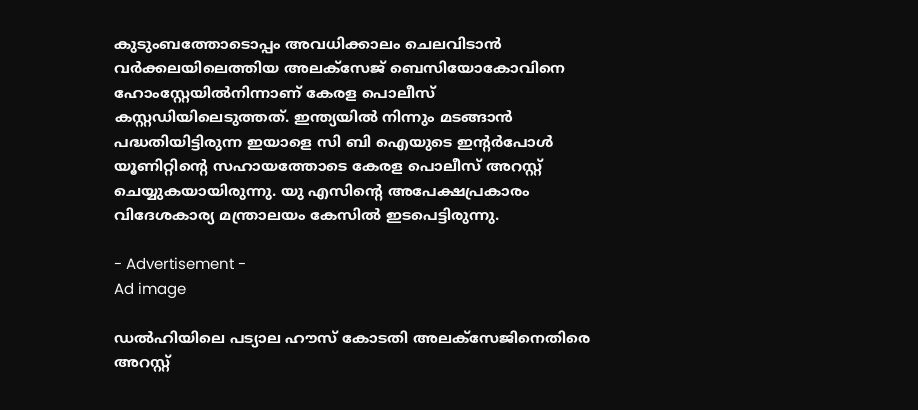കുടുംബത്തോടൊപ്പം അവധിക്കാലം ചെലവിടാന്‍ വര്‍ക്കലയിലെത്തിയ അലക്സേജ് ബെസിയോകോവിനെ ഹോംസ്റ്റേയില്‍നിന്നാണ് കേരള പൊലീസ് കസ്റ്റഡിയിലെടുത്തത്. ഇന്ത്യയില്‍ നിന്നും മടങ്ങാന്‍ പദ്ധതിയിട്ടിരുന്ന ഇയാളെ സി ബി ഐയുടെ ഇന്റര്‍പോള്‍ യൂണിറ്റിന്റെ സഹായത്തോടെ കേരള പൊലീസ് അറസ്റ്റ് ചെയ്യുകയായിരുന്നു. യു എസിന്റെ അപേക്ഷപ്രകാരം വിദേശകാര്യ മന്ത്രാലയം കേസില്‍ ഇടപെട്ടിരുന്നു.

- Advertisement -
Ad image

ഡല്‍ഹിയിലെ പട്യാല ഹൗസ് കോടതി അലക്സേജിനെതിരെ അറസ്റ്റ്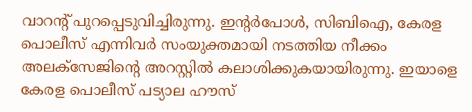വാറന്റ് പുറപ്പെടുവിച്ചിരുന്നു. ഇന്റര്‍പോള്‍, സിബിഐ, കേരള പൊലീസ് എന്നിവര്‍ സംയുക്തമായി നടത്തിയ നീക്കം അലക്‌സേജിന്റെ അറസ്റ്റില്‍ കലാശിക്കുകയായിരുന്നു. ഇയാളെ കേരള പൊലീസ് പട്യാല ഹൗസ്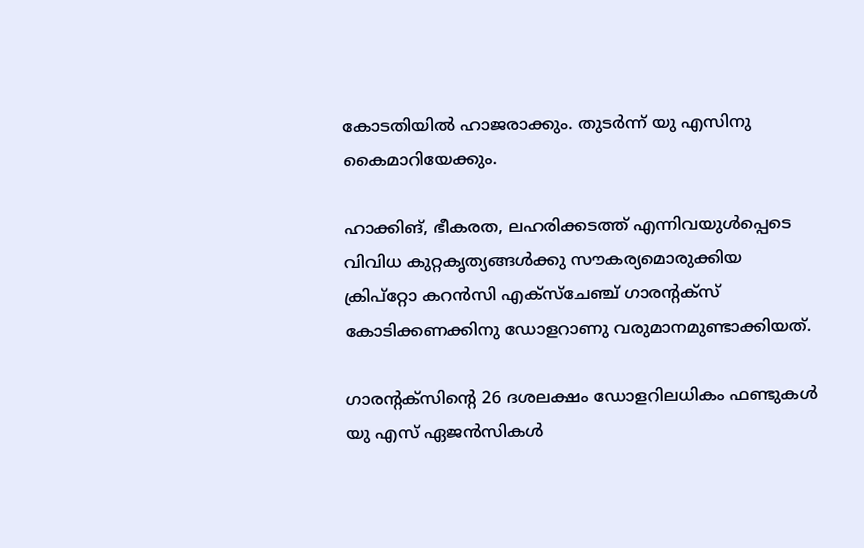കോടതിയില്‍ ഹാജരാക്കും. തുടര്‍ന്ന് യു എസിനു കൈമാറിയേക്കും.

ഹാക്കിങ്, ഭീകരത, ലഹരിക്കടത്ത് എന്നിവയുള്‍പ്പെടെ വിവിധ കുറ്റകൃത്യങ്ങള്‍ക്കു സൗകര്യമൊരുക്കിയ ക്രിപ്‌റ്റോ കറന്‍സി എക്‌സ്‌ചേഞ്ച് ഗാരന്റക്‌സ് കോടിക്കണക്കിനു ഡോളറാണു വരുമാനമുണ്ടാക്കിയത്.

ഗാരന്റക്സിന്റെ 26 ദശലക്ഷം ഡോളറിലധികം ഫണ്ടുകള്‍ യു എസ് ഏജന്‍സികള്‍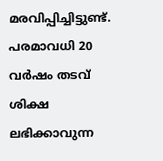മരവിപ്പിച്ചിട്ടുണ്ട്. പരമാവധി 20 വര്‍ഷം തടവ് ശിക്ഷ ലഭിക്കാവുന്ന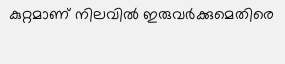കുറ്റമാണ് നിലവില്‍ ഇരുവര്‍ക്കുമെതിരെ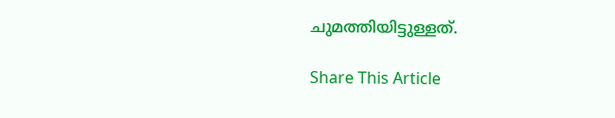ചുമത്തിയിട്ടുള്ളത്.

Share This Article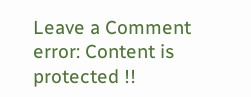Leave a Comment
error: Content is protected !!